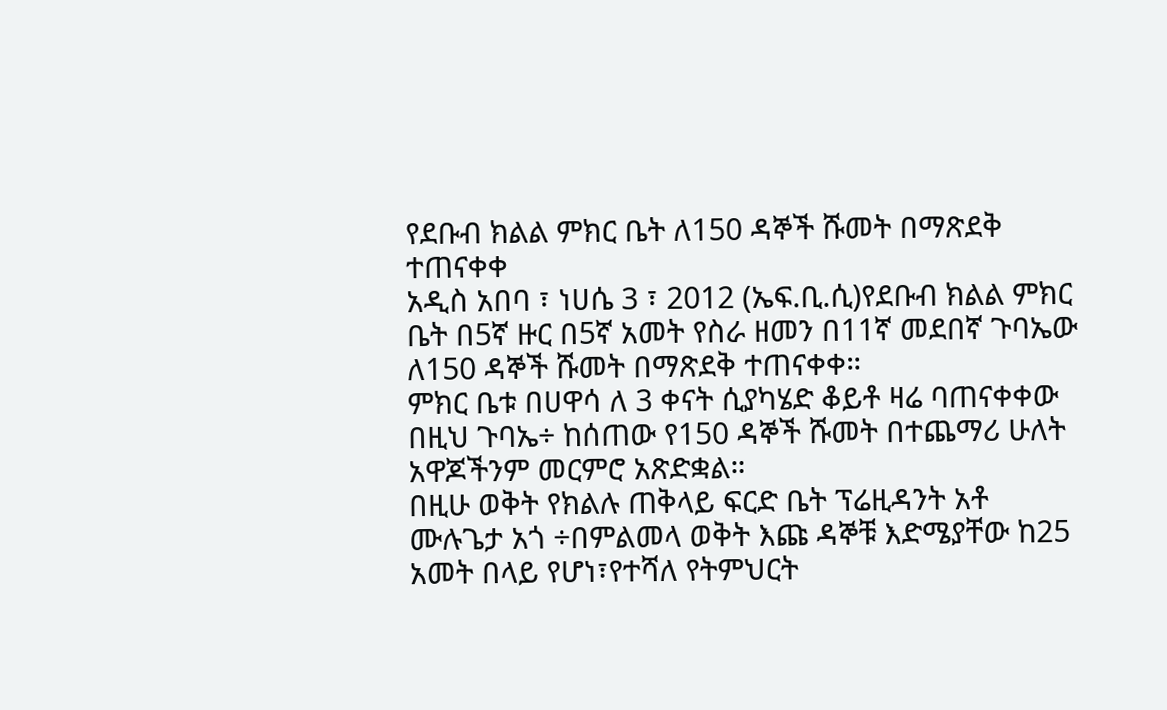የደቡብ ክልል ምክር ቤት ለ150 ዳኞች ሹመት በማጽደቅ ተጠናቀቀ
አዲስ አበባ ፣ ነሀሴ 3 ፣ 2012 (ኤፍ.ቢ.ሲ)የደቡብ ክልል ምክር ቤት በ5ኛ ዙር በ5ኛ አመት የስራ ዘመን በ11ኛ መደበኛ ጉባኤው ለ150 ዳኞች ሹመት በማጽደቅ ተጠናቀቀ።
ምክር ቤቱ በሀዋሳ ለ 3 ቀናት ሲያካሄድ ቆይቶ ዛሬ ባጠናቀቀው በዚህ ጉባኤ÷ ከሰጠው የ150 ዳኞች ሹመት በተጨማሪ ሁለት አዋጆችንም መርምሮ አጽድቋል።
በዚሁ ወቅት የክልሉ ጠቅላይ ፍርድ ቤት ፕሬዚዳንት አቶ ሙሉጌታ አጎ ÷በምልመላ ወቅት እጩ ዳኞቹ እድሜያቸው ከ25 አመት በላይ የሆነ፣የተሻለ የትምህርት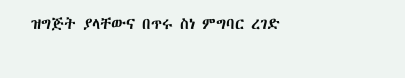ዝግጅት ያላቸውና በጥሩ ስነ ምግባር ረገድ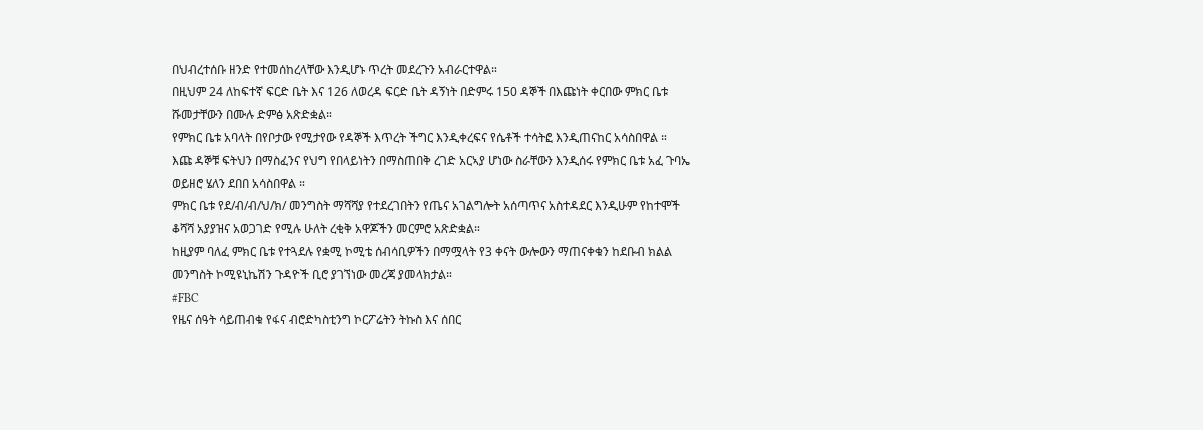በህብረተሰቡ ዘንድ የተመሰከረላቸው እንዲሆኑ ጥረት መደረጉን አብራርተዋል።
በዚህም 24 ለከፍተኛ ፍርድ ቤት እና 126 ለወረዳ ፍርድ ቤት ዳኝነት በድምሩ 150 ዳኞች በእጩነት ቀርበው ምክር ቤቱ ሹመታቸውን በሙሉ ድምፅ አጽድቋል።
የምክር ቤቱ አባላት በየቦታው የሚታየው የዳኞች እጥረት ችግር እንዲቀረፍና የሴቶች ተሳትፎ እንዲጠናከር አሳስበዋል ።
እጩ ዳኞቹ ፍትህን በማስፈንና የህግ የበላይነትን በማስጠበቅ ረገድ አርኣያ ሆነው ስራቸውን እንዲሰሩ የምክር ቤቱ አፈ ጉባኤ ወይዘሮ ሄለን ደበበ አሳስበዋል ።
ምክር ቤቱ የደ/ብ/ብ/ህ/ክ/ መንግስት ማሻሻያ የተደረገበትን የጤና አገልግሎት አሰጣጥና አስተዳደር እንዲሁም የከተሞች ቆሻሻ አያያዝና አወጋገድ የሚሉ ሁለት ረቂቅ አዋጆችን መርምሮ አጽድቋል።
ከዚያም ባለፈ ምክር ቤቱ የተጓደሉ የቋሚ ኮሚቴ ሰብሳቢዎችን በማሟላት የ3 ቀናት ውሎውን ማጠናቀቁን ከደቡብ ክልል መንግስት ኮሚዩኒኬሽን ጉዳዮች ቢሮ ያገኘነው መረጃ ያመላክታል።
#FBC
የዜና ሰዓት ሳይጠብቁ የፋና ብሮድካስቲንግ ኮርፖሬትን ትኩስ እና ሰበር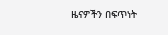ዜናዎችን በፍጥነት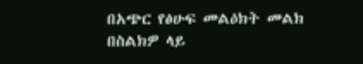በአጭር የፅሁፍ መልዕክት መልክ በስልክዎ ላይ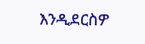እንዲደርስዎ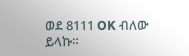ወደ 8111 OK ብለው ይላኩ።